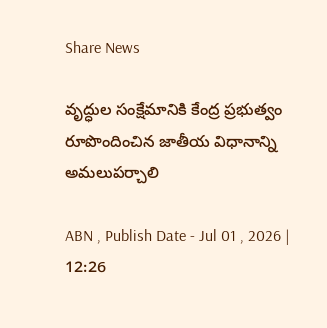Share News

వృద్ధుల సంక్షేమానికి కేంద్ర ప్రభుత్వం రూపొందించిన జాతీయ విధానాన్ని అమలుపర్చాలి

ABN , Publish Date - Jul 01 , 2026 | 12:26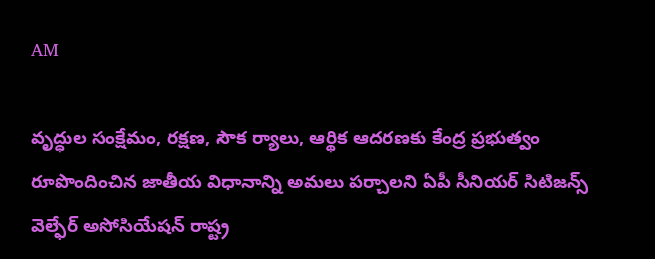AM

వృద్ధుల సంక్షేమం, రక్షణ, సౌక ర్యాలు, ఆర్థిక ఆదరణకు కేంద్ర ప్రభుత్వం రూపొందించిన జాతీయ విధానాన్ని అమలు పర్చాలని ఏపీ సీనియర్‌ సిటిజన్స్‌ వెల్ఫేర్‌ అసోసియేషన్‌ రాష్ట్ర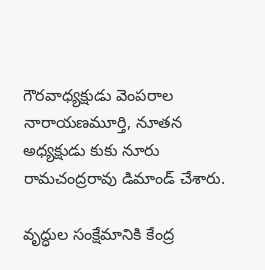గౌరవాధ్యక్షుడు వెంపరాల నారాయణమూర్తి, నూతన అధ్యక్షుడు కుకు నూరు రామచంద్రరావు డిమాండ్‌ చేశారు.

వృద్ధుల సంక్షేమానికి కేంద్ర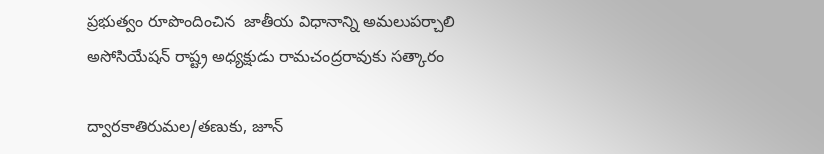ప్రభుత్వం రూపొందించిన  జాతీయ విధానాన్ని అమలుపర్చాలి
అసోసియేషన్‌ రాష్ట్ర అధ్యక్షుడు రామచంద్రరావుకు సత్కారం

ద్వారకాతిరుమల/తణుకు, జూన్‌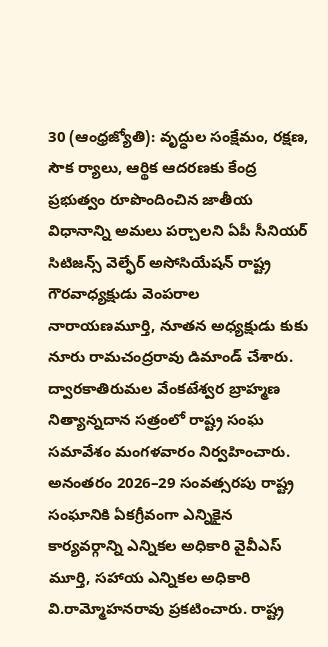30 (ఆంధ్రజ్యోతి): వృద్ధుల సంక్షేమం, రక్షణ, సౌక ర్యాలు, ఆర్థిక ఆదరణకు కేంద్ర ప్రభుత్వం రూపొందించిన జాతీయ విధానాన్ని అమలు పర్చాలని ఏపీ సీనియర్‌ సిటిజన్స్‌ వెల్ఫేర్‌ అసోసియేషన్‌ రాష్ట్ర గౌరవాధ్యక్షుడు వెంపరాల నారాయణమూర్తి, నూతన అధ్యక్షుడు కుకు నూరు రామచంద్రరావు డిమాండ్‌ చేశారు. ద్వారకాతిరుమల వేంకటేశ్వర బ్రాహ్మణ నిత్యాన్నదాన సత్రంలో రాష్ట్ర సంఘ సమావేశం మంగళవారం నిర్వహించారు. అనంతరం 2026–29 సంవత్సరపు రాష్ట్ర సంఘానికి ఏకగ్రీవంగా ఎన్నికైన కార్యవర్గాన్ని ఎన్నికల అధికారి వైవీఎస్‌ మూర్తి, సహాయ ఎన్నికల అధికారి వి.రామ్మోహనరావు ప్రకటించారు. రాష్ట్ర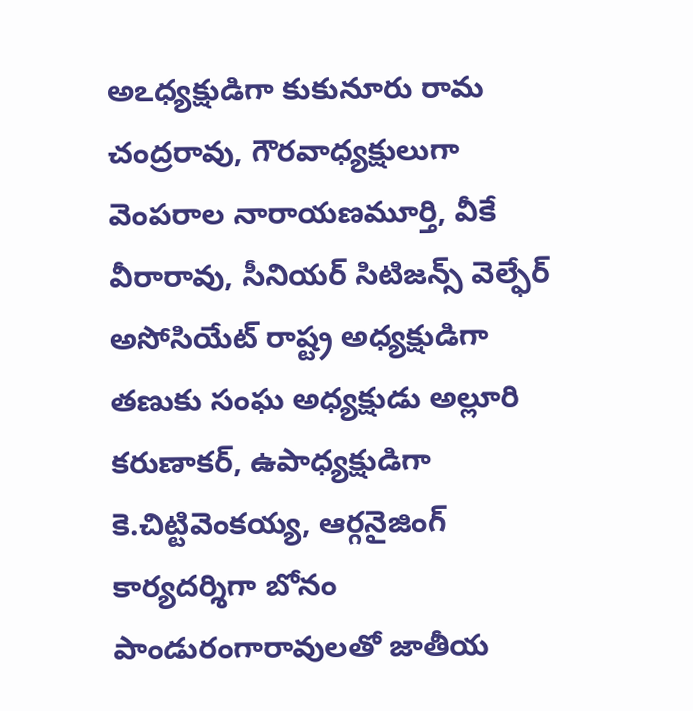అఽధ్యక్షుడిగా కుకునూరు రామ చంద్రరావు, గౌరవాధ్యక్షులుగా వెంపరాల నారాయణమూర్తి, వీకే వీరారావు, సీనియర్‌ సిటిజన్స్‌ వెల్ఫేర్‌ అసోసియేట్‌ రాష్ట్ర అధ్యక్షుడిగా తణుకు సంఘ అధ్యక్షుడు అల్లూరి కరుణాకర్‌, ఉపాధ్యక్షుడిగా కె.చిట్టివెంకయ్య, ఆర్గనైజింగ్‌ కార్యదర్శిగా బోనం పాండురంగారావులతో జాతీయ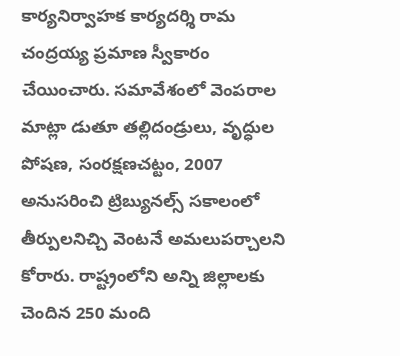కార్యనిర్వాహక కార్యదర్శి రామ చంద్రయ్య ప్రమాణ స్వీకారం చేయించారు. సమావేశంలో వెంపరాల మాట్లా డుతూ తల్లిదండ్రులు, వృద్ధుల పోషణ, సంరక్షణచట్టం, 2007 అనుసరించి ట్రిబ్యునల్స్‌ సకాలంలో తీర్పులనిచ్చి వెంటనే అమలుపర్చాలని కోరారు. రాష్ట్రంలోని అన్ని జిల్లాలకు చెందిన 250 మంది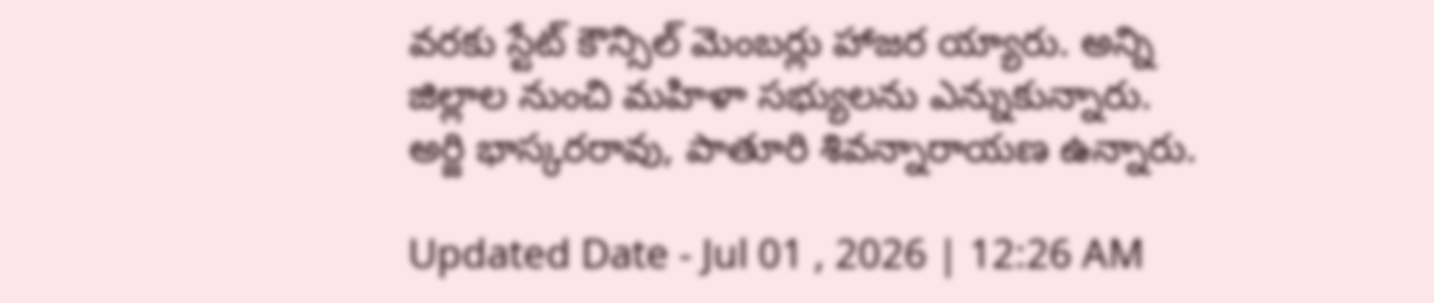వరకు స్టేట్‌ కౌన్సిల్‌ మెంబర్లు హాజర య్యారు. అన్ని జిల్లాల నుంచి మహిళా సభ్యులను ఎన్నుకున్నారు. అర్జి భాస్కరరావు, పాతూరి శివన్నారాయణ ఉన్నారు.

Updated Date - Jul 01 , 2026 | 12:26 AM